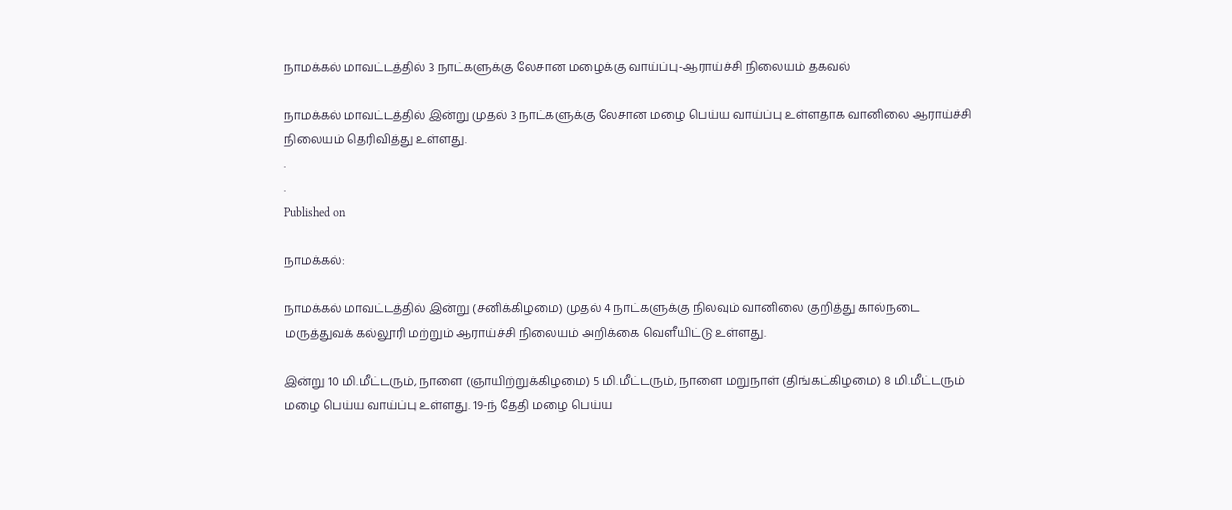நாமக்கல் மாவட்டத்தில் 3 நாட்களுக்கு லேசான மழைக்கு வாய்ப்பு-ஆராய்ச்சி நிலையம் தகவல்

நாமக்கல் மாவட்டத்தில் இன்று முதல் 3 நாட்களுக்கு லேசான மழை பெய்ய வாய்ப்பு உள்ளதாக வானிலை ஆராய்ச்சி நிலையம் தெரிவித்து உள்ளது.
.
.
Published on

நாமக்கல்:

நாமக்கல் மாவட்டத்தில் இன்று (சனிக்கிழமை) முதல் 4 நாட்களுக்கு நிலவும் வானிலை குறித்து கால்நடை மருத்துவக் கல்லூரி மற்றும் ஆராய்ச்சி நிலையம் அறிக்கை வெளீயிட்டு உள்ளது.

இன்று 10 மி.மீட்டரும், நாளை (ஞாயிற்றுக்கிழமை) 5 மி.மீட்டரும்‌, நாளை மறுநாள் (திங்கட்கிழமை) 8 மி.மீட்டரும் மழை பெய்ய வாய்ப்பு உள்ளது. 19-ந் தேதி மழை பெய்ய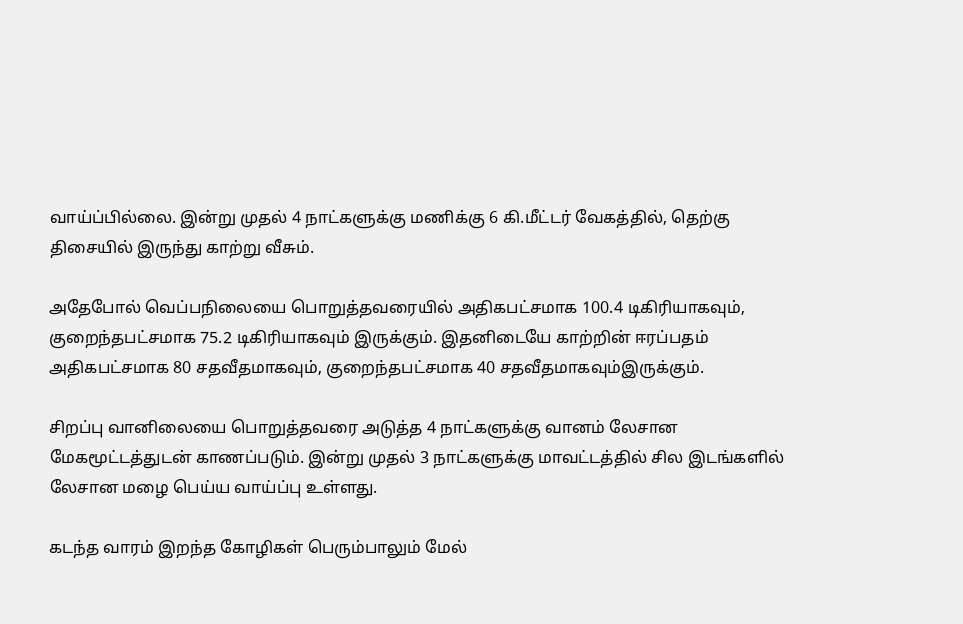வாய்ப்பில்லை. இன்று முதல் 4 நாட்களுக்கு மணிக்கு 6 கி.மீட்டர் வேகத்தில், தெற்கு திசையில் இருந்து காற்று வீசும்.

அதேபோல் வெப்பநிலையை பொறுத்தவரையில் அதிகபட்சமாக 100.4 டிகிரியாகவும், குறைந்தபட்சமாக 75.2 டிகிரியாகவும் இருக்கும். இதனிடையே காற்றின் ஈரப்பதம் அதிகபட்சமாக 80 சதவீதமாகவும், குறைந்தபட்சமாக 40 சதவீதமாகவும்இருக்கும்.

சிறப்பு வானிலையை பொறுத்தவரை அடுத்த 4 நாட்களுக்கு வானம் லேசான மேகமூட்டத்துடன் காணப்படும். இன்று முதல் 3 நாட்களுக்கு மாவட்டத்தில் சில இடங்களில் லேசான மழை பெய்ய வாய்ப்பு உள்ளது.

கடந்த வாரம் இறந்த கோழிகள் பெரும்பாலும் மேல்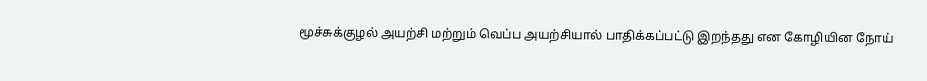மூச்சுக்குழல் அயற்சி மற்றும் வெப்ப அயற்சியால் பாதிக்கப்பட்டு இறந்தது என கோழியின நோய்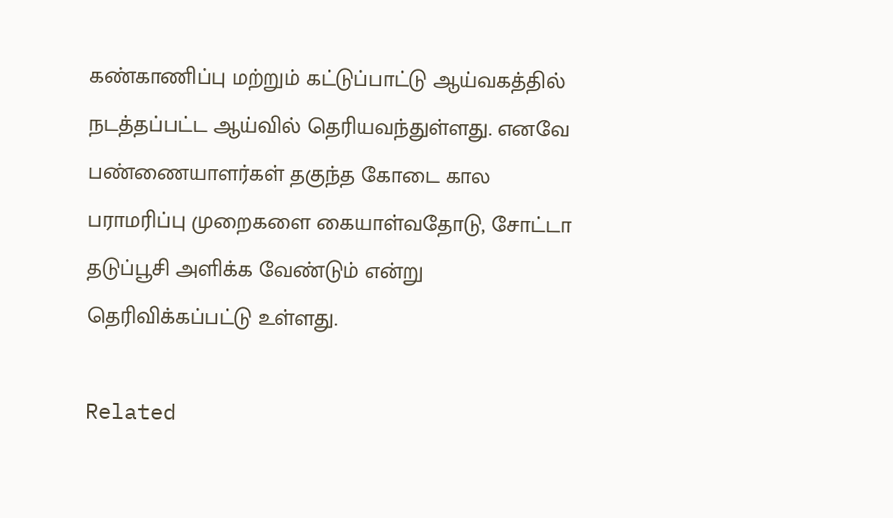கண்காணிப்பு மற்றும் கட்டுப்பாட்டு ஆய்வகத்தில் நடத்தப்பட்ட ஆய்வில் தெரியவந்துள்ளது. எனவே பண்ணையாளர்கள் தகுந்த கோடை கால பராமரிப்பு முறைகளை கையாள்வதோடு, சோட்டா தடுப்பூசி அளிக்க வேண்டும் என்று தெரிவிக்கப்பட்டு உள்ளது.

Related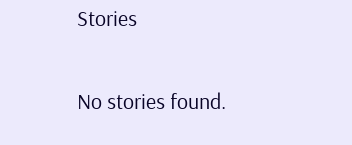Stories

No stories found.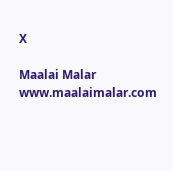X

Maalai Malar
www.maalaimalar.com